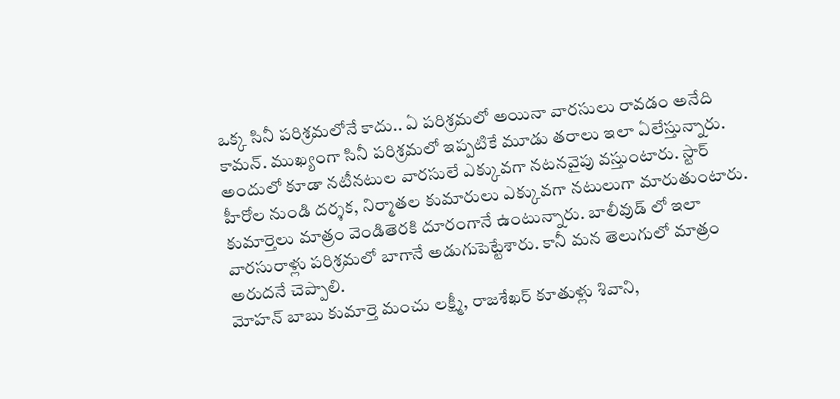ఒక్క సినీ పరిశ్రమలోనే కాదు.. ఏ పరిశ్రమలో అయినా వారసులు రావడం అనేది కామన్. ముఖ్యంగా సినీ పరిశ్రమలో ఇప్పటికే మూడు తరాలు ఇలా ఏలేస్తున్నారు. అందులో కూడా నటీనటుల వారసులే ఎక్కువగా నటనవైపు వస్తుంటారు. స్టార్ హీరోల నుండి దర్శక, నిర్మాతల కుమారులు ఎక్కువగా నటులుగా మారుతుంటారు.
కుమార్తెలు మాత్రం వెండితెరకి దూరంగానే ఉంటున్నారు. బాలీవుడ్ లో ఇలా వారసురాళ్లు పరిశ్రమలో బాగానే అడుగుపెట్టేశారు. కానీ మన తెలుగులో మాత్రం అరుదనే చెప్పాలి.
మోహన్ బాబు కుమార్తె మంచు లక్ష్మీ, రాజశేఖర్ కూతుళ్లు శివాని,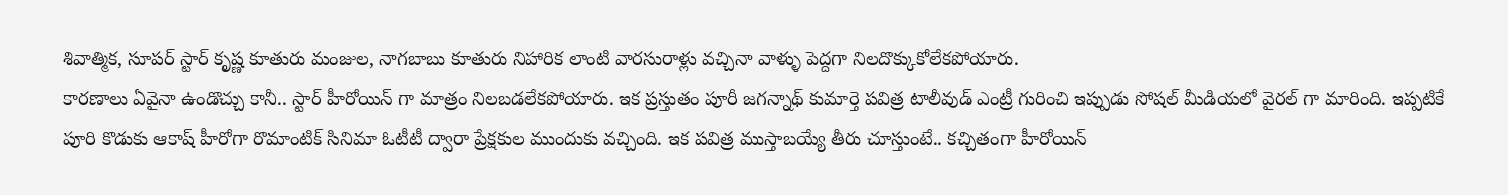శివాత్మిక, సూపర్ స్టార్ కృష్ణ కూతురు మంజుల, నాగబాబు కూతురు నిహారిక లాంటి వారసురాళ్లు వచ్చినా వాళ్ళు పెద్దగా నిలదొక్కుకోలేకపోయారు.
కారణాలు ఏవైనా ఉండొచ్చు కానీ.. స్టార్ హీరోయిన్ గా మాత్రం నిలబడలేకపోయారు. ఇక ప్రస్తుతం పూరీ జగన్నాథ్ కుమార్తె పవిత్ర టాలీవుడ్ ఎంట్రీ గురించి ఇప్పుడు సోషల్ మీడియలో వైరల్ గా మారింది. ఇప్పటికే పూరి కొడుకు ఆకాష్ హీరోగా రొమాంటిక్ సినిమా ఓటీటీ ద్వారా ప్రేక్షకుల ముందుకు వచ్చింది. ఇక పవిత్ర ముస్తాబయ్యే తీరు చూస్తుంటే.. కచ్చితంగా హీరోయిన్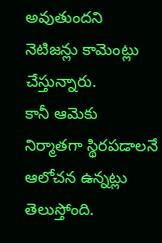అవుతుందని నెటిజన్లు కామెంట్లు చేస్తున్నారు.
కానీ ఆమెకు నిర్మాతగా స్థిరపడాలనే ఆలోచన ఉన్నట్లు తెలుస్తోంది.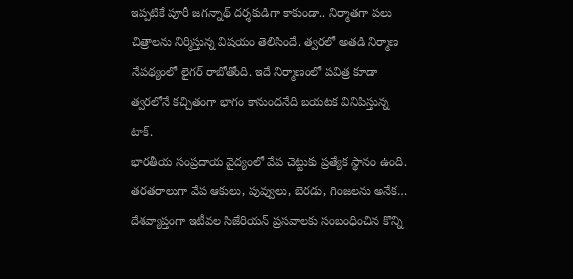ఇప్పటికే పూరీ జగన్నాథ్ దర్శకుడిగా కాకుండా.. నిర్మాతగా పలు చిత్రాలను నిర్మిస్తున్న విషయం తెలిసిందే. త్వరలో అతడి నిర్మాణ నేపథ్యంలో లైగర్ రాబోతోంది. ఇదే నిర్మాణంలో పవిత్ర కూడా త్వరలోనే కచ్చితంగా భాగం కానుందనేది బయటక వినిపిస్తున్న టాక్.
భారతీయ సంప్రదాయ వైద్యంలో వేప చెట్టుకు ప్రత్యేక స్థానం ఉంది. తరతరాలుగా వేప ఆకులు, పువ్వులు, బెరడు, గింజలను అనేక…
దేశవ్యాప్తంగా ఇటీవల సిజేరియన్ ప్రసవాలకు సంబంధించిన కొన్ని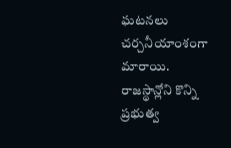ఘటనలు చర్చనీయాంశంగా మారాయి. రాజస్థాన్లోని కొన్ని ప్రభుత్వ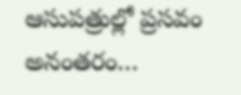ఆసుపత్రుల్లో ప్రసవం అనంతరం…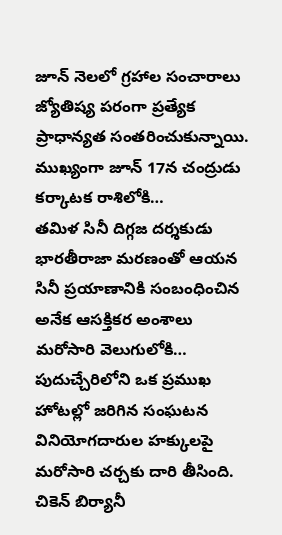జూన్ నెలలో గ్రహాల సంచారాలు జ్యోతిష్య పరంగా ప్రత్యేక ప్రాధాన్యత సంతరించుకున్నాయి. ముఖ్యంగా జూన్ 17న చంద్రుడు కర్కాటక రాశిలోకి…
తమిళ సినీ దిగ్గజ దర్శకుడు భారతీరాజా మరణంతో ఆయన సినీ ప్రయాణానికి సంబంధించిన అనేక ఆసక్తికర అంశాలు మరోసారి వెలుగులోకి…
పుదుచ్చేరిలోని ఒక ప్రముఖ హోటల్లో జరిగిన సంఘటన వినియోగదారుల హక్కులపై మరోసారి చర్చకు దారి తీసింది. చికెన్ బిర్యానీ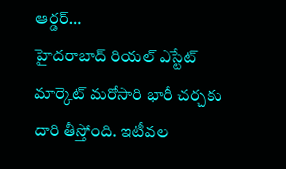ఆర్డర్…
హైదరాబాద్ రియల్ ఎస్టేట్ మార్కెట్ మరోసారి భారీ చర్చకు దారి తీస్తోంది. ఇటీవల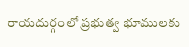రాయదుర్గంలో ప్రభుత్వ భూములకు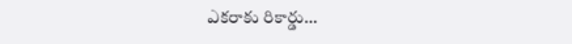ఎకరాకు రికార్డు…